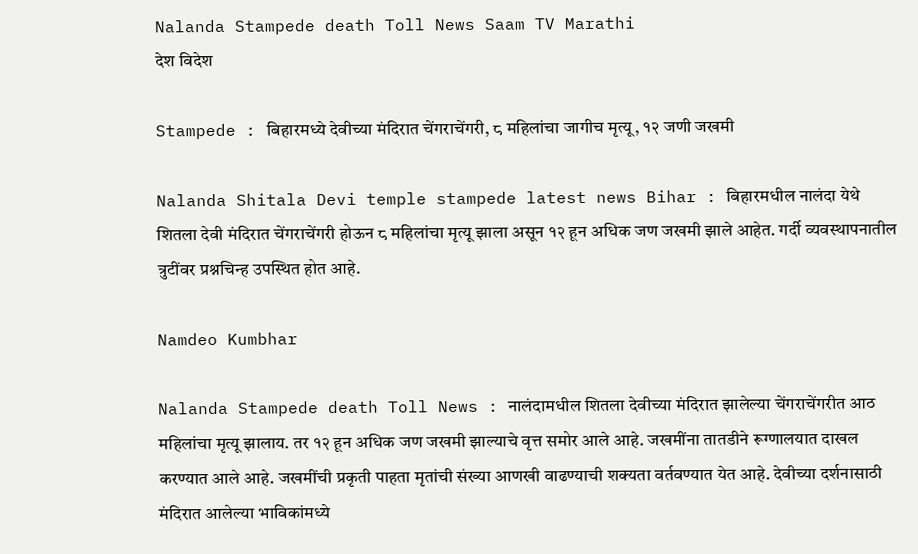Nalanda Stampede death Toll News Saam TV Marathi
देश विदेश

Stampede : बिहारमध्ये देवीच्या मंदिरात चेंगराचेंगरी, ८ महिलांचा जागीच मृत्यू, १२ जणी जखमी

Nalanda Shitala Devi temple stampede latest news Bihar : बिहारमधील नालंदा येथे शितला देवी मंदिरात चेंगराचेंगरी होऊन ८ महिलांचा मृत्यू झाला असून १२ हून अधिक जण जखमी झाले आहेत. गर्दी व्यवस्थापनातील त्रुटींवर प्रश्नचिन्ह उपस्थित होत आहे.

Namdeo Kumbhar

Nalanda Stampede death Toll News : नालंदामधील शितला देवीच्या मंदिरात झालेल्या चेंगराचेंगरीत आठ महिलांचा मृत्यू झालाय. तर १२ हून अधिक जण जखमी झाल्याचे वृत्त समोर आले आहे. जखमींना तातडीने रूग्णालयात दाखल करण्यात आले आहे. जखमींची प्रकृती पाहता मृतांची संख्या आणखी वाढण्याची शक्यता वर्तवण्यात येत आहे. देवीच्या दर्शनासाठी मंदिरात आलेल्या भाविकांमध्ये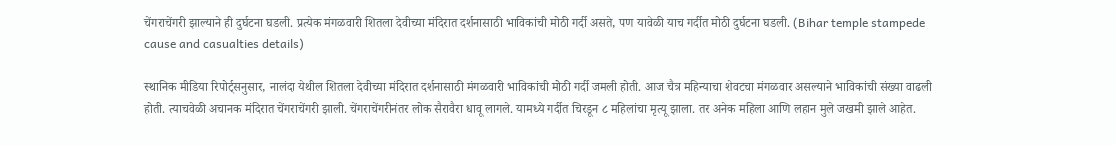चेंगराचेंगरी झाल्याने ही दुर्घटना घडली. प्रत्येक मंगळवारी शितला देवीच्या मंदिरात दर्शनासाठी भाविकांची मोठी गर्दी असते, पण यावेळी याच गर्दीत मोठी दुर्घटना घडली. (Bihar temple stampede cause and casualties details)

स्थानिक मीडिया रिपोर्ट्सनुसार, नालंदा येथील शितला देवीच्या मंदिरात दर्शनासाठी मंगळवारी भाविकांची मोठी गर्दी जमली होती. आज चैत्र महिन्याचा शेवटचा मंगळवार असल्याने भाविकांची संख्या वाढली होती. त्याचवेळी अचानक मंदिरात चेंगराचेंगरी झाली. चेंगराचेंगरीनंतर लोक सैरावैरा धावू लागले. यामध्ये गर्दीत चिरडून ८ महिलांचा मृत्यू झाला. तर अनेक महिला आणि लहान मुले जखमी झाले आहेत.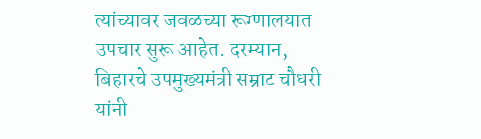त्यांच्यावर जवळच्या रूग्णालयात उपचार सुरू आहेत. दरम्यान, बिहारचे उपमुख्यमंत्री सम्राट चौधरी यांनी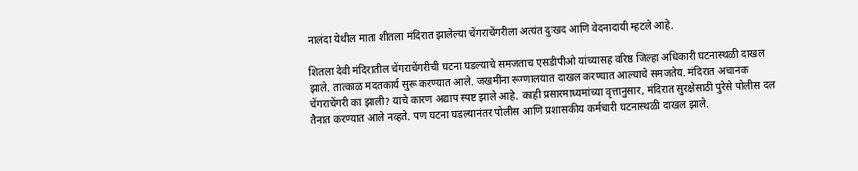नालंदा येथील माता शीतला मंदिरात झालेल्या चेंगराचेंगरीला अत्यंत दुःखद आणि वेदनादायी म्हटले आहे.

शितला देवी मंदिरातील चेंगराचेंगरीची घटना घडल्याचे समजताच एसडीपीओ यांच्यासह वरिष्ठ जिल्हा अधिकारी घटनास्थळी दाखल झाले. तात्काळ मदतकार्य सुरू करण्यात आले. जखमींना रूग्णालयात दाखल करण्यात आल्याचे समजतेय. मंदिरात अचानक चेंगराचेंगरी का झाली? याचे कारण अद्याप स्पष्ट झाले आहे. काही प्रसारमाध्यमांच्या वृत्तानुसार, मंदिरात सुरक्षेसाठी पुरेसे पोलीस दल तैनात करण्यात आले नव्हते. पण घटना घडल्यानंतर पोलीस आणि प्रशासकीय कर्मचारी घटनास्थळी दाखल झाले.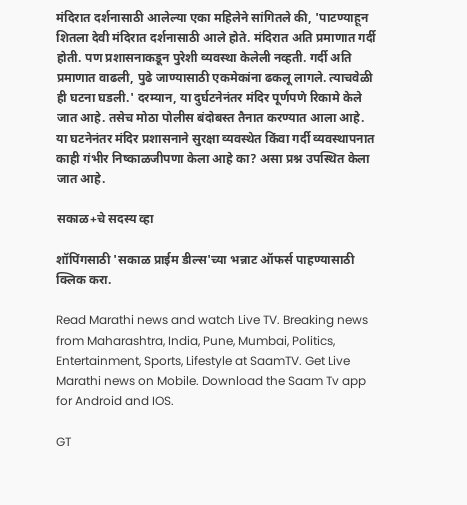मंदिरात दर्शनासाठी आलेल्या एका महिलेने सांगितले की, 'पाटण्याहून शितला देवी मंदिरात दर्शनासाठी आले होते. मंदिरात अति प्रमाणात गर्दी होती. पण प्रशासनाकडून पुरेशी व्यवस्था केलेली नव्हती. गर्दी अति प्रमाणात वाढली, पुढे जाण्यासाठी एकमेकांना ढकलू लागले. त्याचवेळी ही घटना घडली.' दरम्यान, या दुर्घटनेनंतर मंदिर पूर्णपणे रिकामे केले जात आहे. तसेच मोठा पोलीस बंदोबस्त तैनात करण्यात आला आहे. या घटनेनंतर मंदिर प्रशासनाने सुरक्षा व्यवस्थेत किंवा गर्दी व्यवस्थापनात काही गंभीर निष्काळजीपणा केला आहे का? असा प्रश्न उपस्थित केला जात आहे.

सकाळ+चे सदस्य व्हा

शॉपिंगसाठी 'सकाळ प्राईम डील्स'च्या भन्नाट ऑफर्स पाहण्यासाठी क्लिक करा.

Read Marathi news and watch Live TV. Breaking news from Maharashtra, India, Pune, Mumbai, Politics, Entertainment, Sports, Lifestyle at SaamTV. Get Live Marathi news on Mobile. Download the Saam Tv app for Android and IOS.

GT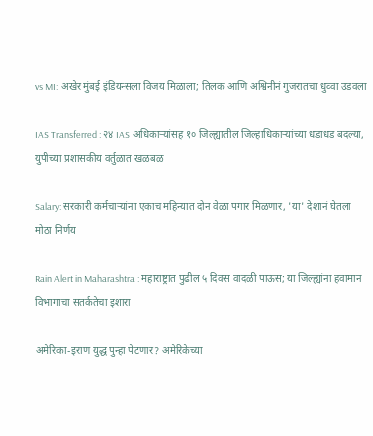vs MI: अखेर मुंबई इंडियन्सला विजय मिळाला; तिलक आणि अश्विनीनं गुजरातचा धुव्वा उडवला

IAS Transferred : २४ IAS अधिकाऱ्यांसह १० जिल्ह्यातील जिल्हाधिकाऱ्यांच्या धडाधड बदल्या, युपीच्या प्रशासकीय वर्तुळात खळबळ

Salary: सरकारी कर्मचाऱ्यांना एकाच महिन्यात दोन वेळा पगार मिळणार, 'या' देशानं घेतला मोठा निर्णय

Rain Alert in Maharashtra : महाराष्ट्रात पुढील ५ दिवस वादळी पाऊस; या जिल्ह्यांना हवामान विभागाचा सतर्कतेचा इशारा

अमेरिका-इराण युद्ध पुन्हा पेटणार? अमेरिकेच्या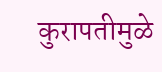कुरापतीमुळे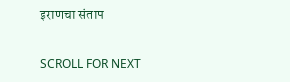इराणचा संताप

SCROLL FOR NEXT